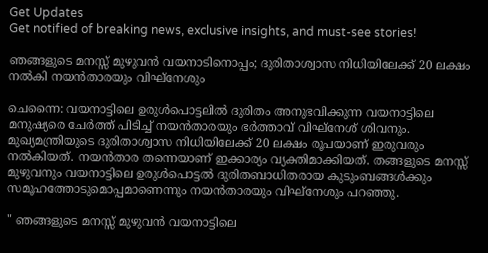Get Updates
Get notified of breaking news, exclusive insights, and must-see stories!

ഞങ്ങളുടെ മനസ്സ് മുഴുവൻ വയനാടിനൊപ്പം; ദുരിതാശ്വാസ നിധിയിലേക്ക് 20 ലക്ഷം നൽകി നയൻതാരയും വിഘ്നേശും

ചെന്നൈ: വയനാട്ടിലെ ഉരുൾപൊട്ടലിൽ ദുരിതം അനുഭവിക്കുന്ന വയനാട്ടിലെ മനുഷ്യരെ ചേർത്ത് പിടിച്ച് നയൻതാരയും ഭർത്താവ് വിഘ്നേശ് ശിവനും. മുഖ്യമന്ത്രിയുടെ ദുരിതാശ്വാസ നിധിയിലേക്ക് 20 ലക്ഷം രൂപയാണ് ഇരുവരും നൽകിയത്. നയൻതാര തന്നെയാണ് ഇക്കാര്യം വ്യക്തിമാക്കിയത്. തങ്ങളുടെ മനസ്സ് മുഴുവനും വയനാട്ടിലെ ഉരുൾപൊട്ടൽ ദുരിതബാധിതരായ കുടുംബങ്ങൾക്കും സമൂഹത്തോടുമൊപ്പമാണെന്നും നയൻതാരയും വിഘ്നേശും പറഞ്ഞു.

" ഞങ്ങളുടെ മനസ്സ് മുഴുവൻ വയനാട്ടിലെ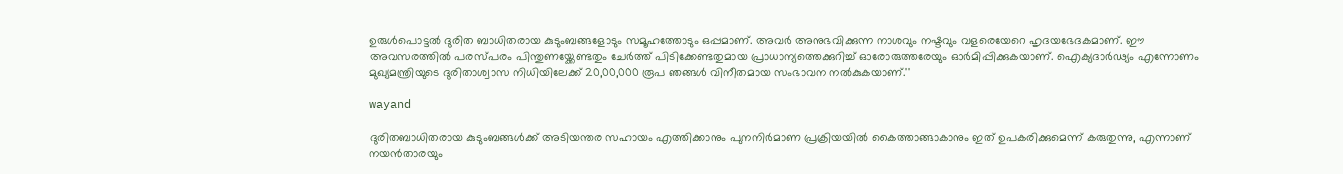ഉരുൾപൊട്ടൽ ദുരിത ബാധിതരായ കുടുംബങ്ങളോടും സമൂഹത്തോടും ഒപ്പമാണ്. അവർ അനുഭവിക്കുന്ന നാശവും നഷ്ടവും വളരെയേറെ ഹൃദയഭേദകമാണ്. ഈ അവസരത്തിൽ പരസ്പരം പിന്തുണയ്ക്കേണ്ടതും ചേർത്ത് പിടിക്കേണ്ടതുമായ പ്രാധാന്യത്തെക്കുറിച്ച് ഓരോരുത്തരേയും ഓർമിപ്പിക്കുകയാണ്. ഐക്യദാർഢ്യം എന്നോണം മുഖ്യമന്ത്രിയുടെ ദുരിതാശ്വാസ നിധിയിലേക്ക് 20,00,000 രൂപ ഞങ്ങൾ വിനീതമായ സംഭാവന നൽകുകയാണ്.''

wayand

ദുരിതബാധിതരായ കുടുംബങ്ങൾക്ക് അടിയന്തര സഹായം എത്തിക്കാനും പുനനിർമാണ പ്രക്രിയയിൽ കൈത്താങ്ങാകാനും ഇത് ഉപകരിക്കുമെന്ന് കരുതുന്നു, എന്നാണ് നയൻതാരയും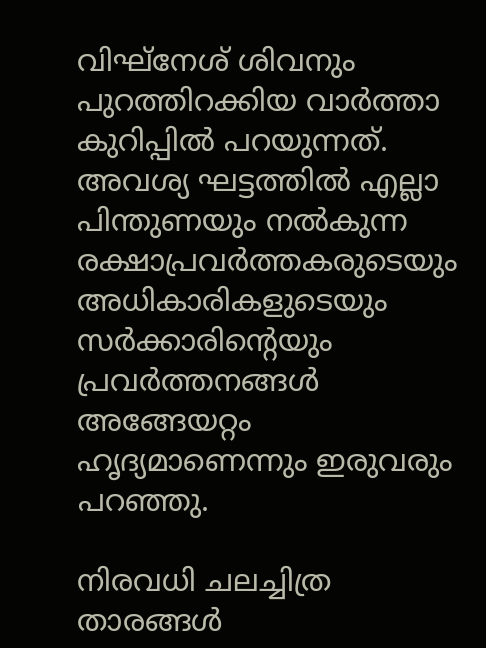വിഘ്നേശ് ശിവനും പുറത്തിറക്കിയ വാർത്താ കുറിപ്പിൽ പറയുന്നത്. അവശ്യ ഘട്ടത്തിൽ എല്ലാ പിന്തുണയും നൽകുന്ന രക്ഷാപ്രവർത്തകരുടെയും അധികാരികളുടെയും സർക്കാരിന്റെയും പ്രവർത്തനങ്ങൾ അങ്ങേയറ്റം ഹൃദ്യമാണെന്നും ഇരുവരും പറഞ്ഞു.

നിരവധി ചലച്ചിത്ര താരങ്ങൾ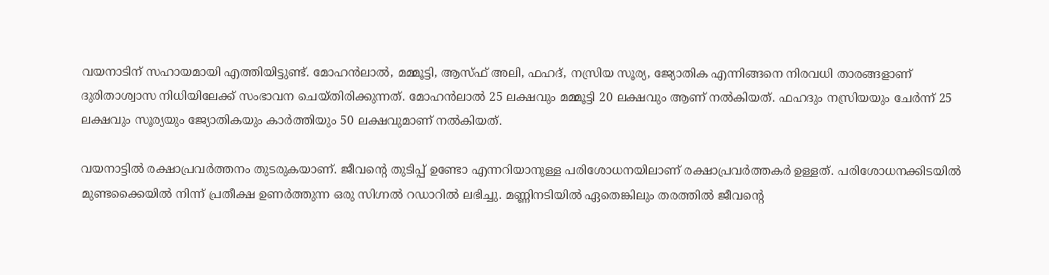വയനാടിന് സഹായമായി എത്തിയിട്ടുണ്ട്. മോഹൻലാൽ, മമ്മൂട്ടി, ആസ്ഫ് അലി, ഫഹദ്, നസ്രിയ സൂര്യ, ജ്യോതിക എന്നിങ്ങനെ നിരവധി താരങ്ങളാണ് ദുരിതാശ്വാസ നിധിയിലേക്ക് സംഭാവന ചെയ്തിരിക്കുന്നത്. മോഹൻലാൽ 25 ലക്ഷവും മമ്മൂട്ടി 20 ലക്ഷവും ആണ് നൽകിയത്. ഫഹദും നസ്രിയയും ചേർന്ന് 25 ലക്ഷവും സൂര്യയും ജ്യോതികയും കാർത്തിയും 50 ലക്ഷവുമാണ് നൽകിയത്.

വയനാട്ടിൽ രക്ഷാപ്രവർത്തനം തുടരുകയാണ്. ജീവന്റെ തുടിപ്പ് ഉണ്ടോ എന്നറിയാനുള്ള പരിശോധനയിലാണ് രക്ഷാപ്രവർത്തകർ ഉള്ളത്. പരിശോധനക്കിടയിൽ മുണ്ടക്കൈയിൽ നിന്ന് പ്രതീക്ഷ ഉണർത്തുന്ന ഒരു സിഗ്നൽ റഡാറിൽ ലഭിച്ചു. മണ്ണിനടിയിൽ ഏതെങ്കിലും തരത്തിൽ ജീവന്റെ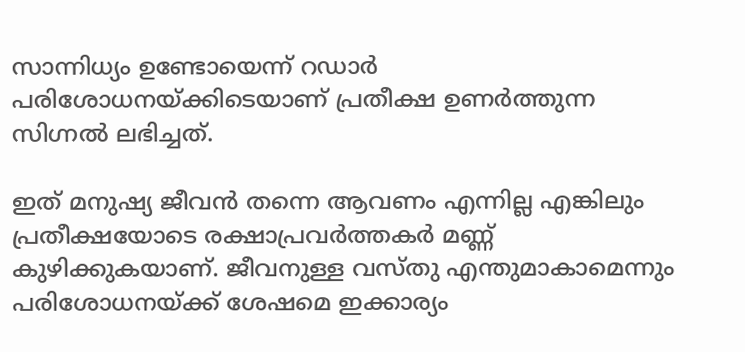സാന്നിധ്യം ഉണ്ടോയെന്ന് റഡാർ പരിശോധനയ്ക്കിടെയാണ് പ്രതീക്ഷ ഉണർത്തുന്ന സിഗ്നൽ ലഭിച്ചത്.

ഇത് മനുഷ്യ ജീവൻ തന്നെ ആവണം എന്നില്ല എങ്കിലും പ്രതീക്ഷയോടെ രക്ഷാപ്രവർത്തകർ മണ്ണ് കുഴിക്കുകയാണ്. ജീവനുള്ള വസ്തു എന്തുമാകാമെന്നും പരിശോധനയ്ക്ക് ശേഷമെ ഇക്കാര്യം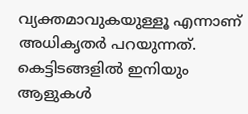വ്യക്തമാവുകയുള്ളൂ എന്നാണ് അധികൃതർ പറയുന്നത്. കെട്ടിടങ്ങളിൽ ഇനിയും ആളുകൾ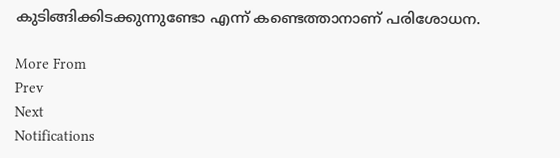കുടിങ്ങിക്കിടക്കുന്നുണ്ടോ എന്ന് കണ്ടെത്താനാണ് പരിശോധന.

More From
Prev
Next
Notifications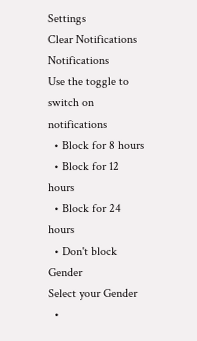Settings
Clear Notifications
Notifications
Use the toggle to switch on notifications
  • Block for 8 hours
  • Block for 12 hours
  • Block for 24 hours
  • Don't block
Gender
Select your Gender
  •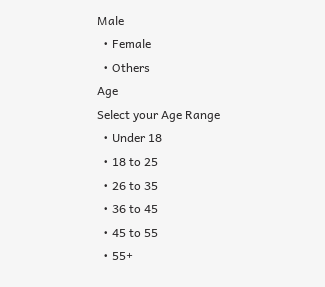Male
  • Female
  • Others
Age
Select your Age Range
  • Under 18
  • 18 to 25
  • 26 to 35
  • 36 to 45
  • 45 to 55
  • 55+